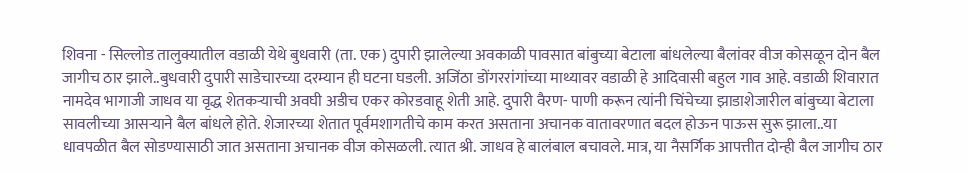शिवना - सिल्लोड तालुक्यातील वडाळी येथे बुधवारी (ता. एक) दुपारी झालेल्या अवकाळी पावसात बांबुच्या बेटाला बांधलेल्या बैलांवर वीज कोसळून दोन बैल जागीच ठार झाले..बुधवारी दुपारी साडेचारच्या दरम्यान ही घटना घडली. अजिंठा डोंगररांगांच्या माथ्यावर वडाळी हे आदिवासी बहुल गाव आहे. वडाळी शिवारात नामदेव भागाजी जाधव या वृद्ध शेतकऱ्याची अवघी अडीच एकर कोरडवाहू शेती आहे. दुपारी वैरण- पाणी करून त्यांनी चिंचेच्या झाडाशेजारील बांबुच्या बेटाला सावलीच्या आसऱ्याने बैल बांधले होते. शेजारच्या शेतात पूर्वमशागतीचे काम करत असताना अचानक वातावरणात बदल होऊन पाऊस सुरू झाला..या धावपळीत बैल सोडण्यासाठी जात असताना अचानक वीज कोसळली. त्यात श्री. जाधव हे बालंबाल बचावले. मात्र, या नैसर्गिक आपत्तीत दोन्ही बैल जागीच ठार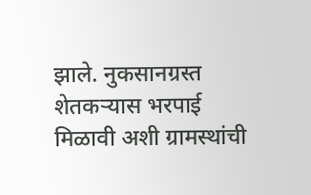झाले. नुकसानग्रस्त शेतकऱ्यास भरपाई मिळावी अशी ग्रामस्थांची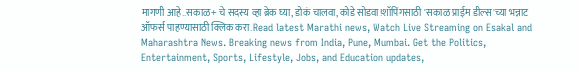मागणी आहे..सकाळ+ चे सदस्य व्हा ब्रेक घ्या, डोकं चालवा, कोडे सोडवा!शॉपिंगसाठी 'सकाळ प्राईम डील्स'च्या भन्नाट ऑफर्स पाहण्यासाठी क्लिक करा.Read latest Marathi news, Watch Live Streaming on Esakal and Maharashtra News. Breaking news from India, Pune, Mumbai. Get the Politics, Entertainment, Sports, Lifestyle, Jobs, and Education updates,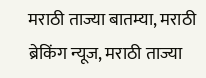मराठी ताज्या बातम्या, मराठी ब्रेकिंग न्यूज, मराठी ताज्या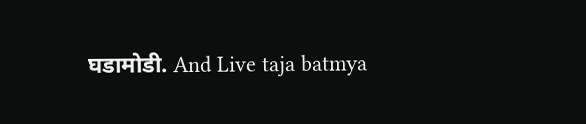घडामोडी. And Live taja batmya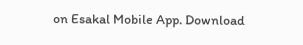on Esakal Mobile App. Download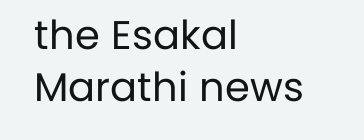the Esakal Marathi news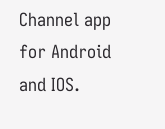Channel app for Android and IOS.